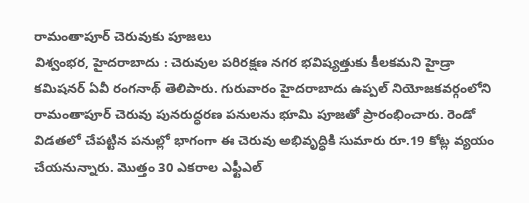రామంతాపూర్ చెరువుకు పూజలు
విశ్వంభర, హైదరాబాదు : చెరువుల పరిరక్షణ నగర భవిష్యత్తుకు కీలకమని హైడ్రా కమిషనర్ ఏవీ రంగనాథ్ తెలిపారు. గురువారం హైదరాబాదు ఉప్పల్ నియోజకవర్గంలోని రామంతాపూర్ చెరువు పునరుద్ధరణ పనులను భూమి పూజతో ప్రారంభించారు. రెండో విడతలో చేపట్టిన పనుల్లో భాగంగా ఈ చెరువు అభివృద్ధికి సుమారు రూ.19 కోట్ల వ్యయం చేయనున్నారు. మొత్తం 30 ఎకరాల ఎఫ్టీఎల్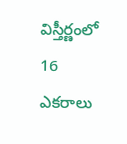విస్తీర్ణంలో 16 ఎకరాలు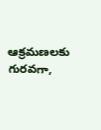ఆక్రమణలకు గురవగా,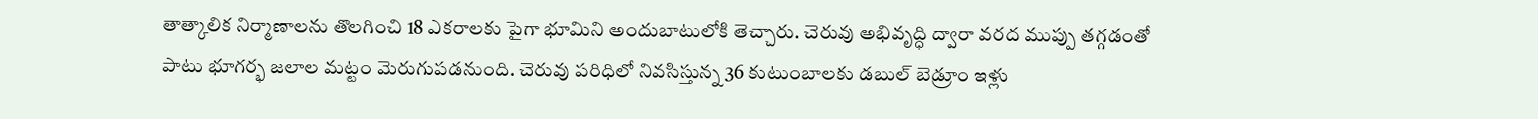తాత్కాలిక నిర్మాణాలను తొలగించి 18 ఎకరాలకు పైగా భూమిని అందుబాటులోకి తెచ్చారు. చెరువు అభివృద్ధి ద్వారా వరద ముప్పు తగ్గడంతో పాటు భూగర్భ జలాల మట్టం మెరుగుపడనుంది. చెరువు పరిధిలో నివసిస్తున్న 36 కుటుంబాలకు డబుల్ బెడ్రూం ఇళ్లు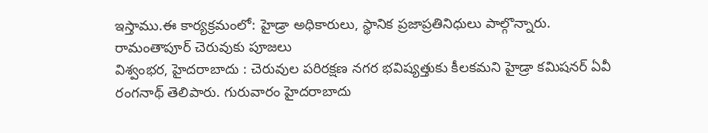ఇస్తాము.ఈ కార్యక్రమంలో: హైడ్రా అధికారులు, స్థానిక ప్రజాప్రతినిధులు పాల్గొన్నారు.
రామంతాపూర్ చెరువుకు పూజలు
విశ్వంభర, హైదరాబాదు : చెరువుల పరిరక్షణ నగర భవిష్యత్తుకు కీలకమని హైడ్రా కమిషనర్ ఏవీ రంగనాథ్ తెలిపారు. గురువారం హైదరాబాదు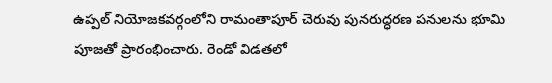ఉప్పల్ నియోజకవర్గంలోని రామంతాపూర్ చెరువు పునరుద్ధరణ పనులను భూమి పూజతో ప్రారంభించారు. రెండో విడతలో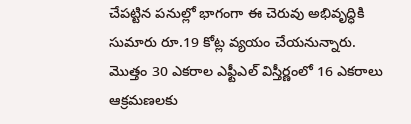చేపట్టిన పనుల్లో భాగంగా ఈ చెరువు అభివృద్ధికి సుమారు రూ.19 కోట్ల వ్యయం చేయనున్నారు. మొత్తం 30 ఎకరాల ఎఫ్టీఎల్ విస్తీర్ణంలో 16 ఎకరాలు ఆక్రమణలకు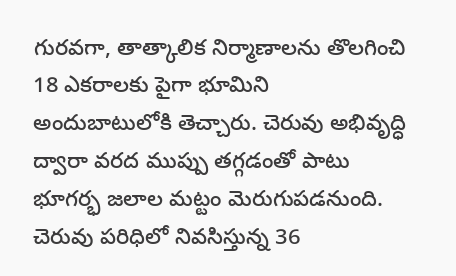గురవగా, తాత్కాలిక నిర్మాణాలను తొలగించి 18 ఎకరాలకు పైగా భూమిని అందుబాటులోకి తెచ్చారు. చెరువు అభివృద్ధి ద్వారా వరద ముప్పు తగ్గడంతో పాటు భూగర్భ జలాల మట్టం మెరుగుపడనుంది. చెరువు పరిధిలో నివసిస్తున్న 36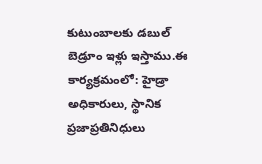కుటుంబాలకు డబుల్ బెడ్రూం ఇళ్లు ఇస్తాము.ఈ కార్యక్రమంలో: హైడ్రా అధికారులు, స్థానిక ప్రజాప్రతినిధులు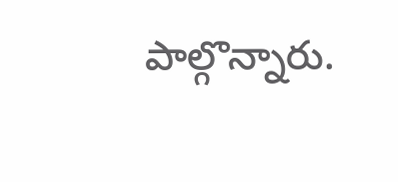పాల్గొన్నారు.